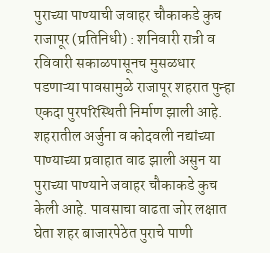पुराच्या पाण्याची जवाहर चौकाकडे कुच
राजापूर (प्रतिनिधी) : शनिवारी रात्री व रविवारी सकाळपासूनच मुसळधार पडणाऱ्या पावसामुळे राजापूर शहरात पुन्हा एकदा पुरपरिस्थिती निर्माण झाली आहे. शहरातील अर्जुना व कोदवली नद्यांच्या पाण्याच्या प्रवाहात वाढ झाली असुन या पुराच्या पाण्याने जवाहर चौकाकडे कुच केली आहे. पावसाचा वाढता जोर लक्षात घेता शहर बाजारपेठेत पुराचे पाणी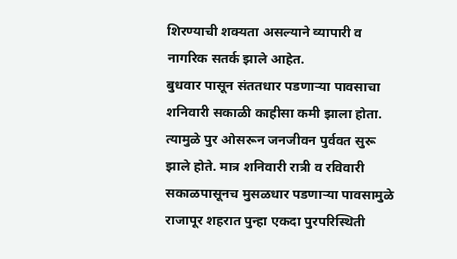शिरण्याची शक्यता असल्याने व्यापारी व नागरिक सतर्क झाले आहेत.
बुधवार पासून संततधार पडणाऱ्या पावसाचा शनिवारी सकाळी काहीसा कमी झाला होता. त्यामुळे पुर ओसरून जनजीवन पुर्ववत सुरू झाले होते. मात्र शनिवारी रात्री व रविवारी सकाळपासूनच मुसळधार पडणाऱ्या पावसामुळे राजापूर शहरात पुन्हा एकदा पुरपरिस्थिती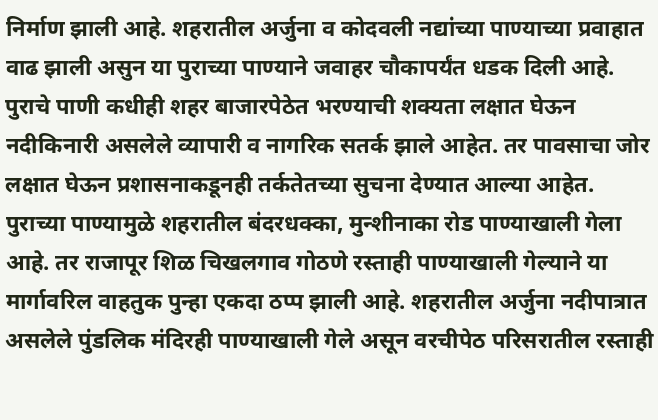निर्माण झाली आहे. शहरातील अर्जुना व कोदवली नद्यांच्या पाण्याच्या प्रवाहात वाढ झाली असुन या पुराच्या पाण्याने जवाहर चौकापर्यंत धडक दिली आहे. पुराचे पाणी कधीही शहर बाजारपेठेत भरण्याची शक्यता लक्षात घेऊन नदीकिनारी असलेले व्यापारी व नागरिक सतर्क झाले आहेत. तर पावसाचा जोर लक्षात घेऊन प्रशासनाकडूनही तर्कतेतच्या सुचना देण्यात आल्या आहेत.
पुराच्या पाण्यामुळे शहरातील बंदरधक्का, मुन्शीनाका रोड पाण्याखाली गेला आहे. तर राजापूर शिळ चिखलगाव गोठणे रस्ताही पाण्याखाली गेल्याने या मार्गावरिल वाहतुक पुन्हा एकदा ठप्प झाली आहे. शहरातील अर्जुना नदीपात्रात असलेले पुंडलिक मंदिरही पाण्याखाली गेले असून वरचीपेठ परिसरातील रस्ताही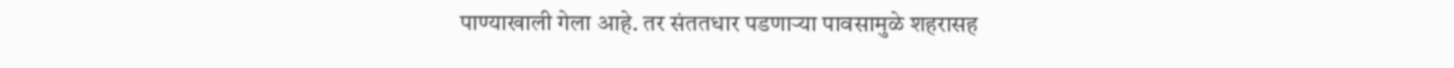पाण्याखाली गेला आहे. तर संततधार पडणाऱ्या पावसामुळे शहरासह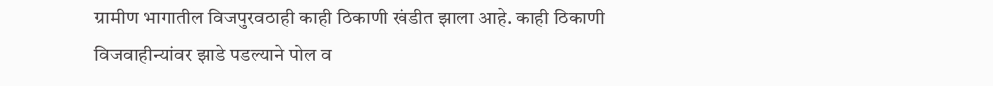ग्रामीण भागातील विजपुरवठाही काही ठिकाणी खंडीत झाला आहे. काही ठिकाणी विजवाहीन्यांवर झाडे पडल्याने पोल व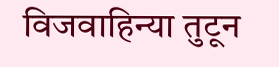विजवाहिन्या तुटून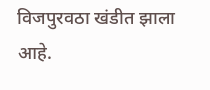विजपुरवठा खंडीत झाला आहे.